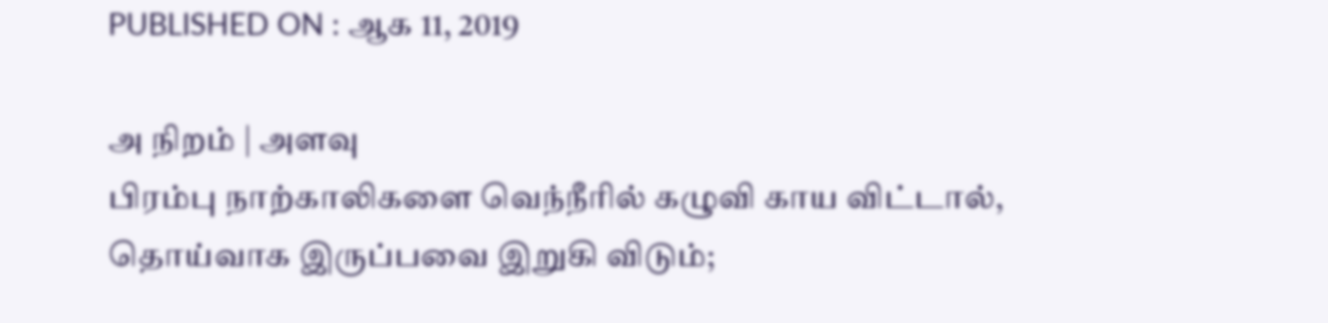PUBLISHED ON : ஆக 11, 2019

அ நிறம் | அளவு
பிரம்பு நாற்காலிகளை வெந்நீரில் கழுவி காய விட்டால், தொய்வாக இருப்பவை இறுகி விடும்;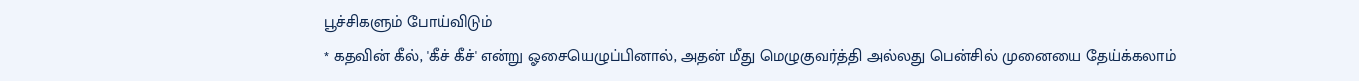பூச்சிகளும் போய்விடும்
* கதவின் கீல், 'கீச் கீச்' என்று ஓசையெழுப்பினால், அதன் மீது மெழுகுவர்த்தி அல்லது பென்சில் முனையை தேய்க்கலாம்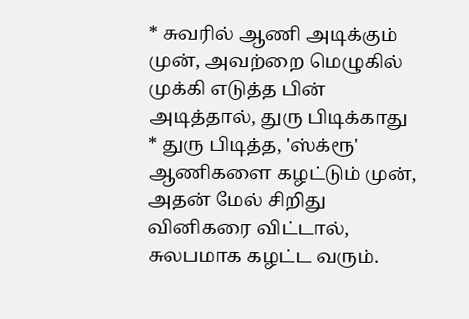* சுவரில் ஆணி அடிக்கும் முன், அவற்றை மெழுகில் முக்கி எடுத்த பின் அடித்தால், துரு பிடிக்காது
* துரு பிடித்த, 'ஸ்க்ரூ' ஆணிகளை கழட்டும் முன், அதன் மேல் சிறிது வினிகரை விட்டால், சுலபமாக கழட்ட வரும்.